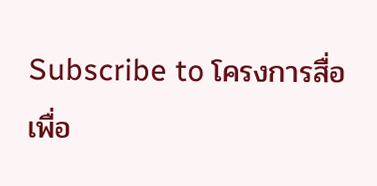Subscribe to โครงการสื่อเพื่อ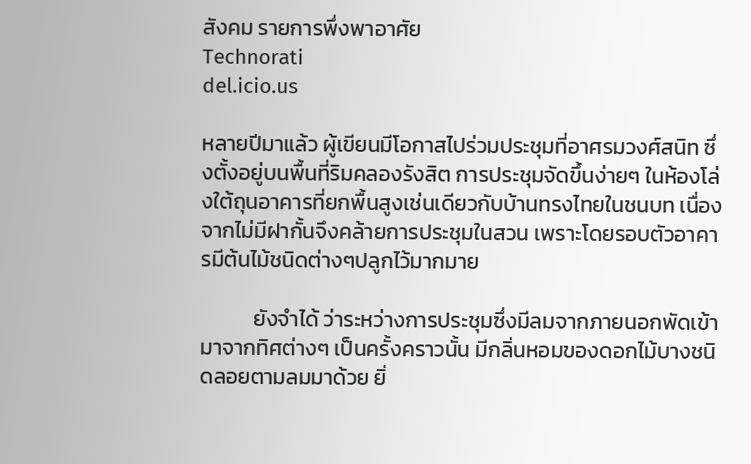สังคม รายการพึ่งพาอาศัย
Technorati
del.icio.us

หลายปีมาแล้ว ผู้เขียนมีโอกาสไปร่วมประชุมที่อาศรมวงศ์สนิท ซึ่งตั้งอยู่บนพื้นที่ริมคลองรังสิต การประชุมจัดขึ้นง่ายๆ ในห้องโล่งใต้ถุนอาคารที่ยกพื้นสูงเช่นเดียวกับบ้านทรงไทยในชนบท เนื่องจากไม่มีฝากั้นจึงคล้ายการประชุมในสวน เพราะโดยรอบตัวอาคารมีต้นไม้ชนิดต่างๆปลูกไว้มากมาย

           ยังจำได้ ว่าระหว่างการประชุมซึ่งมีลมจากภายนอกพัดเข้ามาจากทิศต่างๆ เป็นครั้งคราวนั้น มีกลิ่นหอมของดอกไม้บางชนิดลอยตามลมมาด้วย ยิ่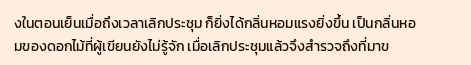งในตอนเย็นเมื่อถึงเวลาเลิกประชุม ก็ยิ่งได้กลิ่นหอมแรงยิ่งขึ้น เป็นกลิ่นหอมของดอกไม้ที่ผู้เขียนยังไม่รู้จัก เมื่อเลิกประชุมแล้วจึงสำรวจถึงที่มาข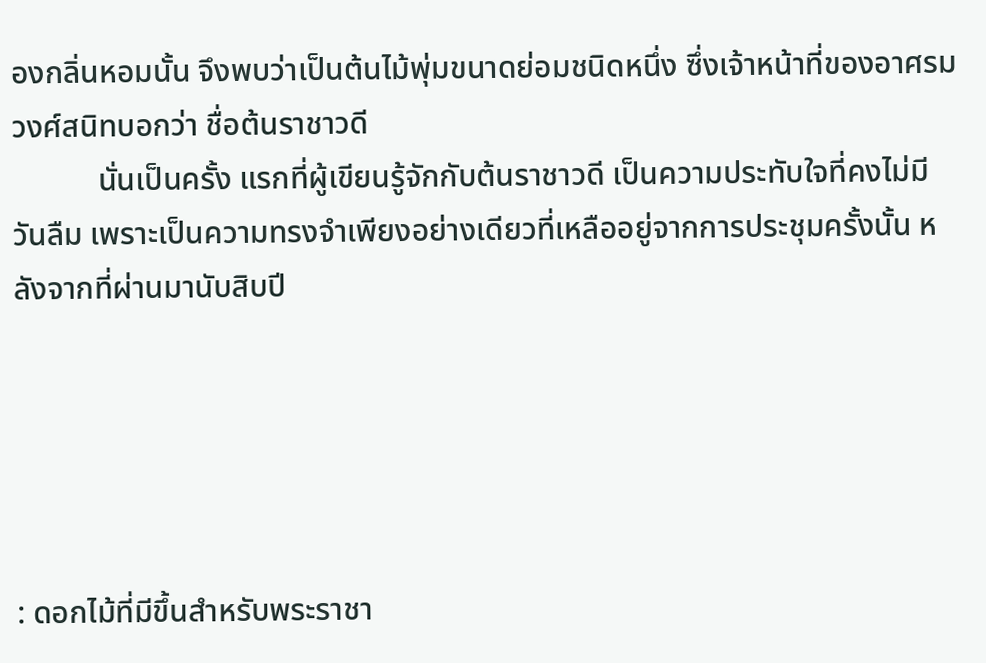องกลิ่นหอมนั้น จึงพบว่าเป็นต้นไม้พุ่มขนาดย่อมชนิดหนึ่ง ซึ่งเจ้าหน้าที่ของอาศรมวงศ์สนิทบอกว่า ชื่อต้นราชาวดี
           นั่นเป็นครั้ง แรกที่ผู้เขียนรู้จักกับต้นราชาวดี เป็นความประทับใจที่คงไม่มีวันลืม เพราะเป็นความทรงจำเพียงอย่างเดียวที่เหลืออยู่จากการประชุมครั้งนั้น หลังจากที่ผ่านมานับสิบปี





: ดอกไม้ที่มีขึ้นสำหรับพระราชา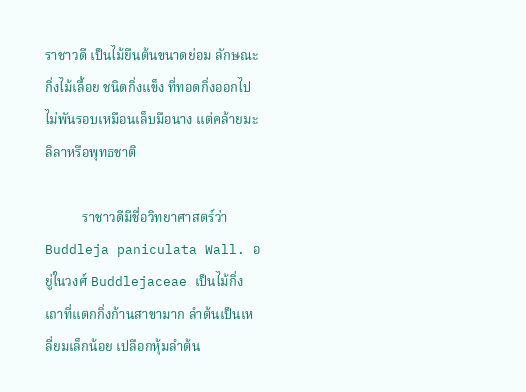ราชาวดี เป็นไม้ยืนต้นขนาดย่อม ลักษณะกิ่งไม้เลื้อย ชนิดกิ่งแข็ง ที่ทอดกิ่งออกไป ไม่พันรอบเหมือนเล็บมือนาง แต่คล้ายมะลิลาหรือพุทธชาติ

           ราชาวดีมีชื่อวิทยาศาสตร์ว่าBuddleja paniculata Wall. อยู่ในวงศ์ Buddlejaceae เป็นไม้กิ่งเถาที่แตกกิ่งก้านสาขามาก ลำต้นเป็นเหลี่ยมเล็กน้อย เปลือกหุ้มลำต้น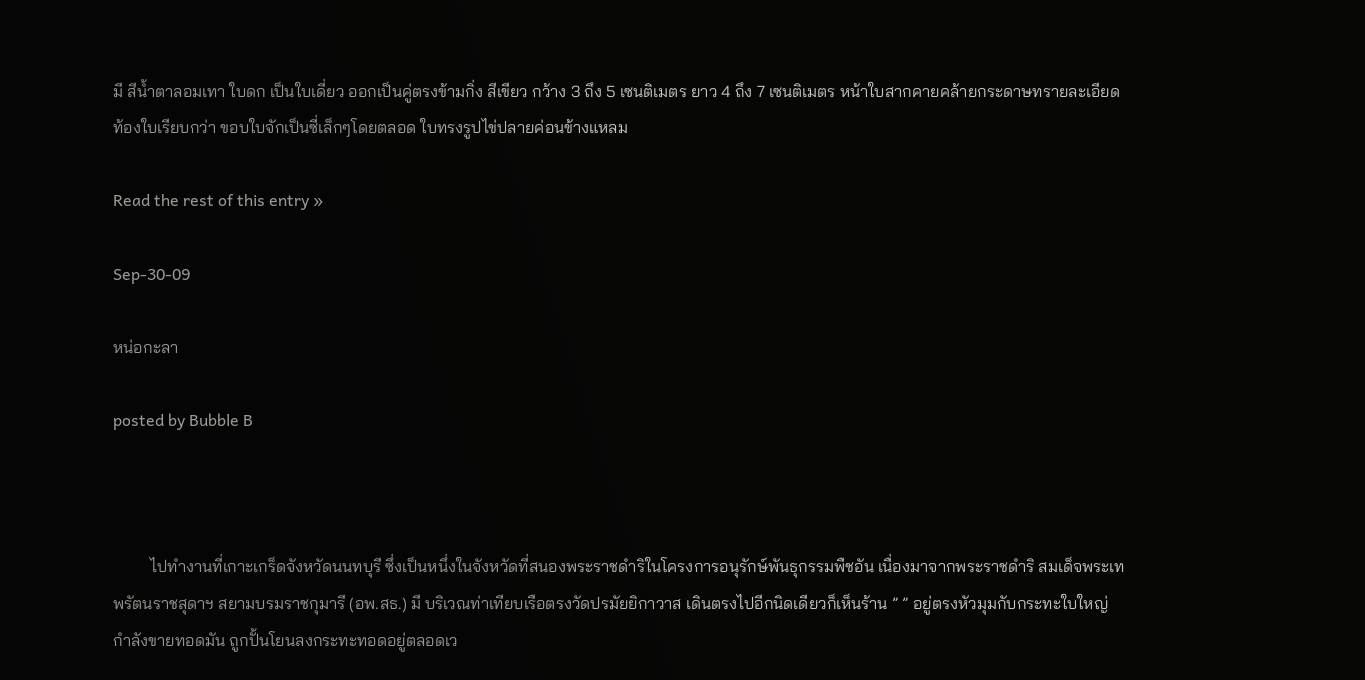มี สีน้ำตาลอมเทา ใบดก เป็นใบเดี่ยว ออกเป็นคู่ตรงข้ามกิ่ง สีเขียว กว้าง 3 ถึง 5 เซนติเมตร ยาว 4 ถึง 7 เซนติเมตร หน้าใบสากคายคล้ายกระดาษทรายละเอียด ท้องใบเรียบกว่า ขอบใบจักเป็นซี่เล็กๆโดยตลอด ใบทรงรูปไข่ปลายค่อนข้างแหลม

Read the rest of this entry »

Sep-30-09

หน่อกะลา

posted by Bubble B



         ไปทำงานที่เกาะเกร็ดจังหวัดนนทบุรี ซึ่งเป็นหนึ่งในจังหวัดที่สนองพระราชดำริในโครงการอนุรักษ์พันธุกรรมพืชอัน เนื่องมาจากพระราชดำริ สมเด็จพระเทพรัตนราชสุดาฯ สยามบรมราชกุมารี (อพ.สธ.) มี บริเวณท่าเทียบเรือตรงวัดปรมัยยิกาวาส เดินตรงไปอีกนิดเดียวก็เห็นร้าน ” ” อยู่ตรงหัวมุมกับกระทะใบใหญ่ กำลังขายทอดมัน ถูกปั้นโยนลงกระทะทอดอยู่ตลอดเว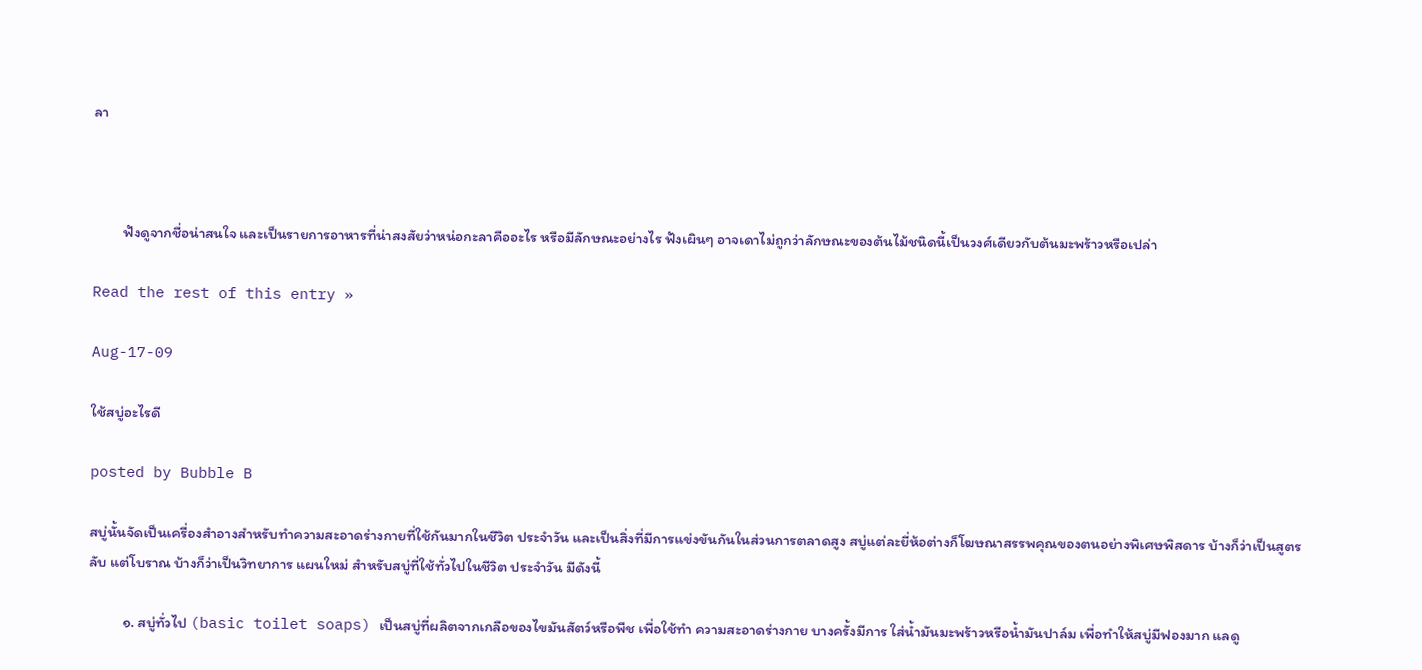ลา



         ฟังดูจากชื่อน่าสนใจ และเป็นรายการอาหารที่น่าสงสัยว่าหน่อกะลาคืออะไร หรือมีลักษณะอย่างไร ฟังเผินๆ อาจเดาไม่ถูกว่าลักษณะของต้นไม้ชนิดนี้เป็นวงศ์เดียวกับต้นมะพร้าวหรือเปล่า

Read the rest of this entry »

Aug-17-09

ใช้สบู่อะไรดี

posted by Bubble B

สบู่นั้นจัดเป็นเครื่องสำอางสำหรับทำความสะอาดร่างกายที่ใช้กันมากในชีวิต ประจำวัน และเป็นสิ่งที่มีการแข่งขันกันในส่วนการตลาดสูง สบู่แต่ละยี่ห้อต่างก็โฆษณาสรรพคุณของตนอย่างพิเศษพิสดาร บ้างก็ว่าเป็นสูตรลับ แต่โบราณ บ้างก็ว่าเป็นวิทยาการ แผนใหม่ สำหรับสบู่ที่ใช้ทั่วไปในชีวิต ประจำวัน มีดังนี้

          ๑. สบู่ทั่วไป (basic toilet soaps) เป็นสบู่ที่ผลิตจากเกลือของไขมันสัตว์หรือพืช เพื่อใช้ทำ ความสะอาดร่างกาย บางครั้งมีการ ใส่น้ำมันมะพร้าวหรือน้ำมันปาล์ม เพื่อทำให้สบู่มีฟองมาก แลดู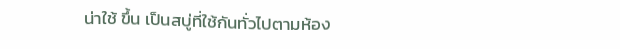น่าใช้ ขึ้น เป็นสบู่ที่ใช้กันทั่วไปตามห้อง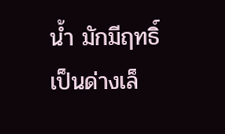น้ำ มักมีฤทธิ์เป็นด่างเล็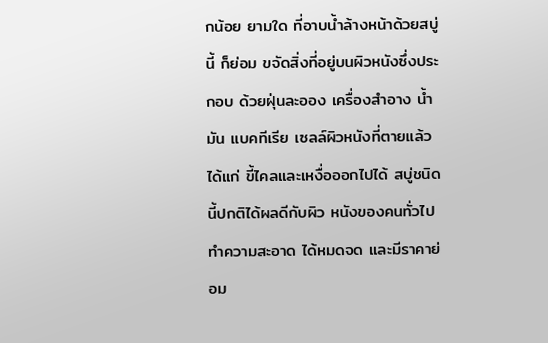กน้อย ยามใด ที่อาบน้ำล้างหน้าด้วยสบู่นี้ ก็ย่อม ขจัดสิ่งที่อยู่บนผิวหนังซึ่งประกอบ ด้วยฝุ่นละออง เครื่องสำอาง น้ำมัน แบคทีเรีย เซลล์ผิวหนังที่ตายแล้ว ได้แก่ ขี้ไคลและเหงื่อออกไปได้ สบู่ชนิดนี้ปกติได้ผลดีกับผิว หนังของคนทั่วไป ทำความสะอาด ได้หมดจด และมีราคาย่อม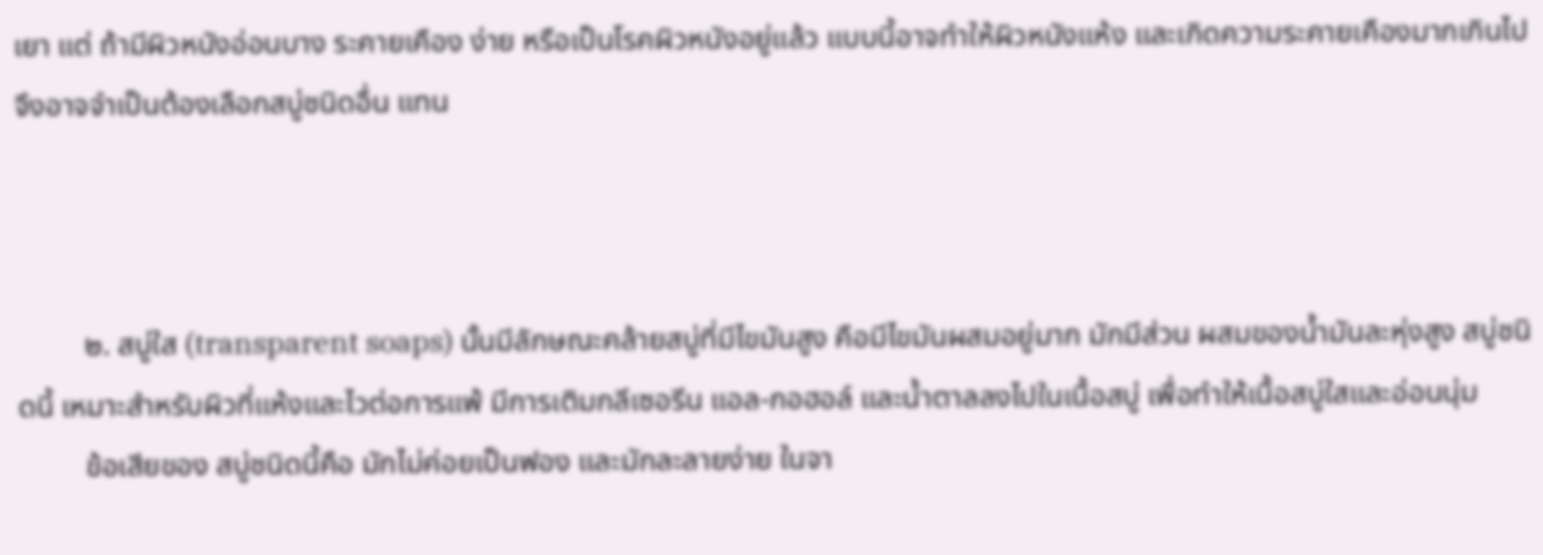เยา แต่ ถ้ามีผิวหนังอ่อนบาง ระคายเคือง ง่าย หรือเป็นโรคผิวหนังอยู่แล้ว แบบนี้อาจทำให้ผิวหนังแห้ง และเกิดความระคายเคืองมากเกินไปจึงอาจจำเป็นต้องเลือกสบู่ชนิดอื่น แทน



         ๒. สบู่ใส (transparent soaps) นั้นมีลักษณะคล้ายสบู่ที่มีไขมันสูง คือมีไขมันผสมอยู่มาก มักมีส่วน ผสมของน้ำมันละหุ่งสูง สบู่ชนิดนี้ เหมาะสำหรับผิวที่แห้งและไวต่อการแพ้ มีการเติมกลีเซอรีน แอล-กอฮอล์ และน้ำตาลลงไปในเนื้อสบู่ เพื่อทำให้เนื้อสบู่ใสและอ่อนนุ่ม
         ข้อเสียของ สบู่ชนิดนี้คือ มักไม่ค่อยเป็นฟอง และมักละลายง่าย ในจา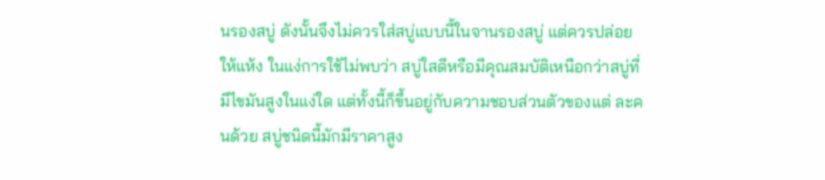นรองสบู่ ดังนั้นจึงไม่ควรใส่สบู่แบบนี้ในจานรองสบู่ แต่ควรปล่อยให้แห้ง ในแง่การใช้ไม่พบว่า สบู่ใสดีหรือมีคุณสมบัติเหนือกว่าสบู่ที่มีไขมันสูงในแง่ใด แต่ทั้งนี้ก็ขึ้นอยู่กับความชอบส่วนตัวของแต่ ละคนด้วย สบู่ชนิดนี้มักมีราคาสูง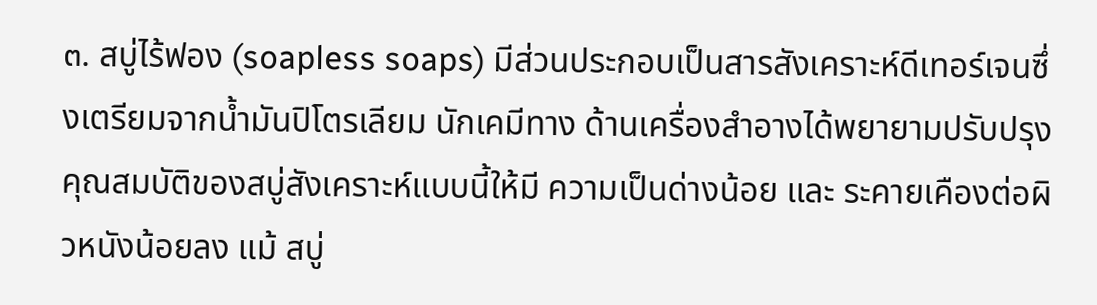๓. สบู่ไร้ฟอง (soapless soaps) มีส่วนประกอบเป็นสารสังเคราะห์ดีเทอร์เจนซึ่งเตรียมจากน้ำมันปิโตรเลียม นักเคมีทาง ด้านเครื่องสำอางได้พยายามปรับปรุงคุณสมบัติของสบู่สังเคราะห์แบบนี้ให้มี ความเป็นด่างน้อย และ ระคายเคืองต่อผิวหนังน้อยลง แม้ สบู่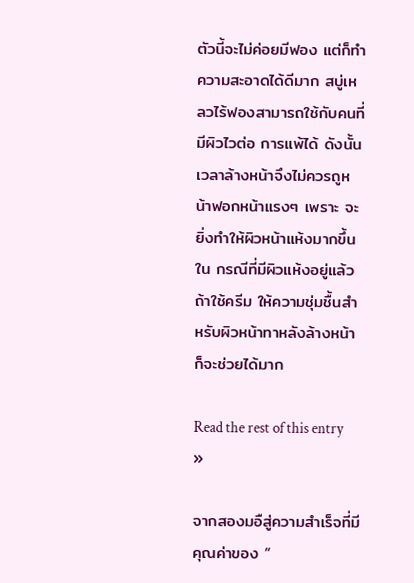ตัวนี้จะไม่ค่อยมีฟอง แต่ก็ทำ ความสะอาดได้ดีมาก สบู่เหลวไร้ฟองสามารถใช้กับคนที่มีผิวไวต่อ การแพ้ได้ ดังนั้นเวลาล้างหน้าจึงไม่ควรถูหน้าฟอกหน้าแรงๆ เพราะ จะยิ่งทำให้ผิวหน้าแห้งมากขึ้น ใน กรณีที่มีผิวแห้งอยู่แล้ว ถ้าใช้ครีม ให้ความชุ่มชื้นสำหรับผิวหน้าทาหลังล้างหน้าก็จะช่วยได้มาก

Read the rest of this entry »

จากสองมอืสู่ความสำเร็จที่มีคุณค่าของ “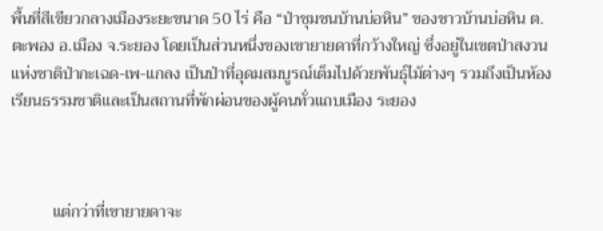พื้นที่สีเขียวกลางเมืองระยะขนาด 50 ไร่ คือ “ป่าชุมชนบ้านบ่อหิน” ของชาวบ้านบ่อหิน ต.ตะพอง อ.เมือง จ.ระยอง โดยเป็นส่วนหนึ่งของเขายายดาที่กว้างใหญ่ ซึ่งอยู่ในเขตป่าสงวนแห่งชาติป่ากะเฉด-เพ-แกลง เป็นป่าที่อุดมสมบูรณ์เต็มไปด้วยพันธุ์ไม้ต่างๆ รวมถึงเป็นห้องเรียนธรรมชาติและเป็นสถานที่พักผ่อนของผู้คนทั่วแถบเมือง ระยอง



          แต่กว่าที่เขายายดาจะ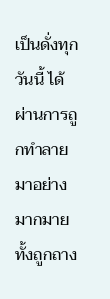เป็นดั่งทุกวันนี้ ได้ผ่านการถูกทำลายมาอย่างมากมาย ทั้งถูกถาง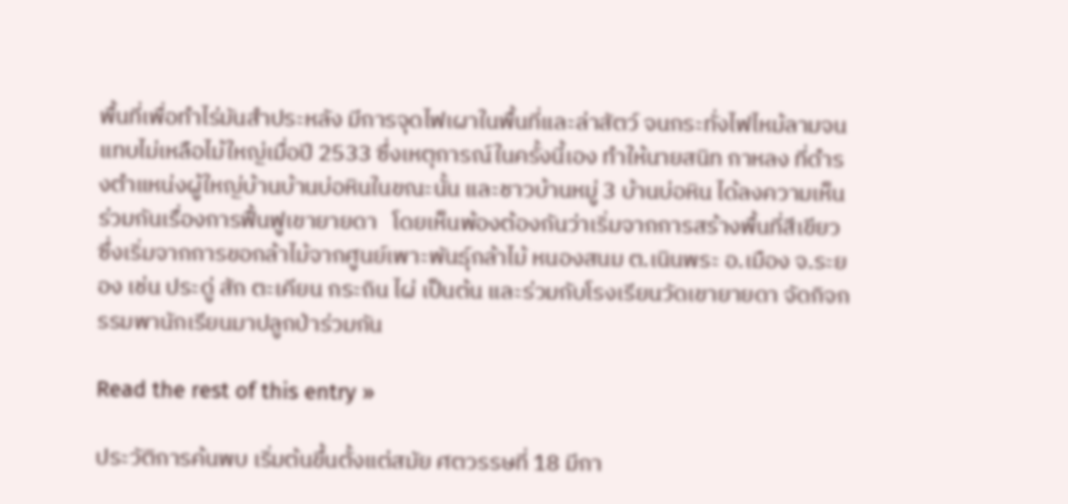พื้นที่เพื่อทำไร่มันสำประหลัง มีการจุดไฟเผาในพื้นที่และล่าสัตว์ จนกระทั่งไฟไหม้ลามจนแทบไม่เหลือไม้ใหญ่เมื่อปี 2533 ซึ่งเหตุการณ์ในครั้งนี้เอง ทำให้นายสนิท กาหลง ที่ดำรงตำแหน่งผู้ใหญ่บ้านบ้านบ่อหินในขณะนั้น และชาวบ้านหมู่ 3 บ้านบ่อหิน ได้ลงความเห็นร่วมกันเรื่องการฟื้นฟูเขายายดา   โดยเห็นพ้องต้องกันว่าเริ่มจากการสร้างพื้นที่สีเขียว ซึ่งเริ่มจากการขอกล้าไม้จากศูนย์เพาะพันธุ์กล้าไม้ หนองสนม ต.เนินพระ อ.เมือง จ.ระยอง เช่น ประดู่ สัก ตะเคียน กระถิน ไผ่ เป็นต้น และร่วมกับโรงเรียนวัดเขายายดา จัดกิจกรรมพานักเรียนมาปลูกป่าร่วมกัน

Read the rest of this entry »

ประวัติการค้นพบ เริ่มต้นขึ้นตั้งแต่สมัย ศตวรรษที่ 18 มีกา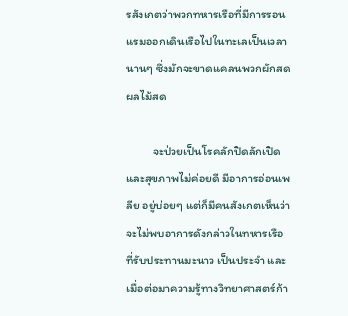รสังเกตว่าพวกทหารเรือที่มีการรอนแรมออกเดินเรือไปในทะเลเป็นเวลานานๆ ซึ่งมักจะขาดแคลนพวกผักสดผลไม้สด

          จะป่วยเป็นโรคลักปิดลักเปิด และสุขภาพไม่ค่อยดี มีอาการอ่อนเพลีย อยู่บ่อยๆ แต่ก็มีคนสังเกตเห็นว่าจะไม่พบอาการดังกล่าวในทหารเรือที่รับประทานมะนาว เป็นประจำ และเมื่อต่อมาความรู้ทางวิทยาศาสตร์ก้า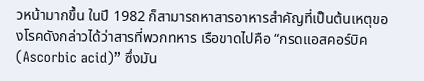วหน้ามากขึ้น ในปี 1982 ก็สามารถหาสารอาหารสำคัญที่เป็นต้นเหตุของโรคดังกล่าวได้ว่าสารที่พวกทหาร เรือขาดไปคือ “กรดแอสคอร์บิค (Ascorbic acid)” ซึ่งมัน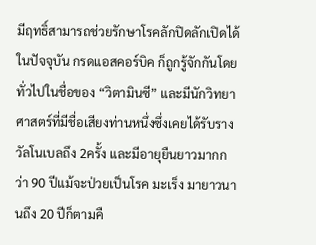มีฤทธิ์สามารถช่วยรักษาโรคลักปิดลักเปิดได้ ในปัจจุบัน กรดแอสคอร์บิค ก็ถูกรู้จักกันโดยทั่วไปในชื่อของ “วิตามินซี” และมีนักวิทยาศาสตร์ที่มีชื่อเสียงท่านหนึ่งซึ่งเคยได้รับรางวัลโนเบลถึง 2ครั้ง และมีอายุยืนยาวมากกว่า 90 ปีแม้จะป่วยเป็นโรค มะเร็ง มายาวนานถึง 20 ปีก็ตามคื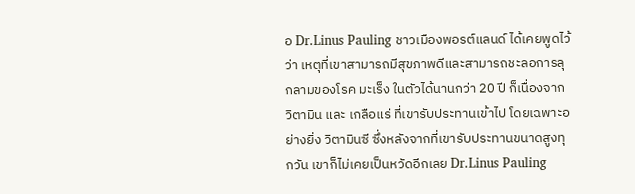อ Dr.Linus Pauling ชาวเมืองพอรต์แลนด์ ได้เคยพูดไว้ว่า เหตุที่เขาสามารถมีสุขภาพดีและสามารถชะลอการลุกลามของโรค มะเร็ง ในตัวได้นานกว่า 20 ปี ก็เนื่องจาก วิตามิน และ เกลือแร่ ที่เขารับประทานเข้าไป โดยเฉพาะอย่างยิ่ง วิตามินซี ซึ่งหลังจากที่เขารับประทานขนาดสูงทุกวัน เขาก็ไม่เคยเป็นหวัดอีกเลย Dr.Linus Pauling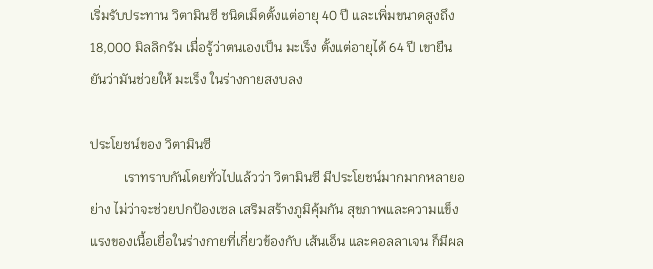เริ่มรับประทาน วิตามินซี ชนิดเม็ดตั้งแต่อายุ 40 ปี และเพิ่มขนาดสูงถึง 18,000 มิลลิกรัม เมื่อรู้ว่าตนเองเป็น มะเร็ง ตั้งแต่อายุได้ 64 ปี เขายืนยันว่ามันช่วยให้ มะเร็ง ในร่างกายสงบลง

ประโยชน์ของ วิตามินซี
          เราทราบกันโดยทั่วไปแล้วว่า วิตามินซี มีประโยชน์มากมากหลายอย่าง ไม่ว่าจะช่วยปกป้องเซล เสริมสร้างภูมิคุ้มกัน สุขภาพและความแข็งแรงของเนื้อเยื่อในร่างกายที่เกี่ยวข้องกับ เส้นเอ็น และคอลลาเจน ก็มีผล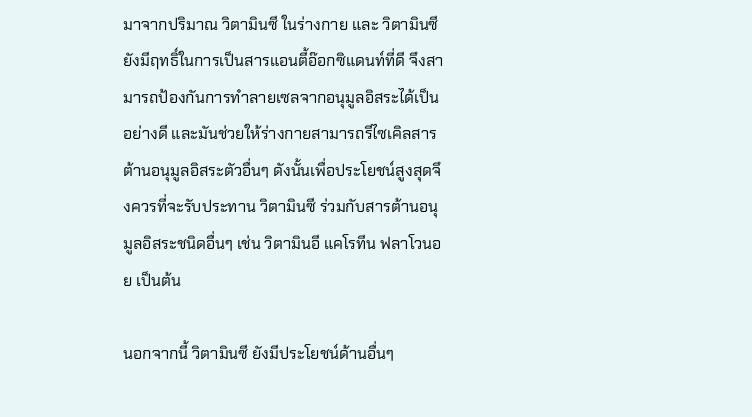มาจากปริมาณ วิตามินซี ในร่างกาย และ วิตามินซี ยังมีฤทธิ์ในการเป็นสารแอนตี้อ๊อกซิแดนท์ที่ดี จึงสามารถป้องกันการทำลายเซลจากอนุมูลอิสระได้เป็นอย่างดี และมันช่วยให้ร่างกายสามารถรีไซเคิลสารต้านอนุมูลอิสระตัวอื่นๆ ดังนั้นเพื่อประโยชน์สูงสุดจึงควรที่จะรับประทาน วิตามินซี ร่วมกับสารต้านอนุมูลอิสระชนิดอื่นๆ เช่น วิตามินอี แคโรทีน ฟลาโวนอย เป็นต้น

นอกจากนี้ วิตามินซี ยังมีประโยชน์ด้านอื่นๆ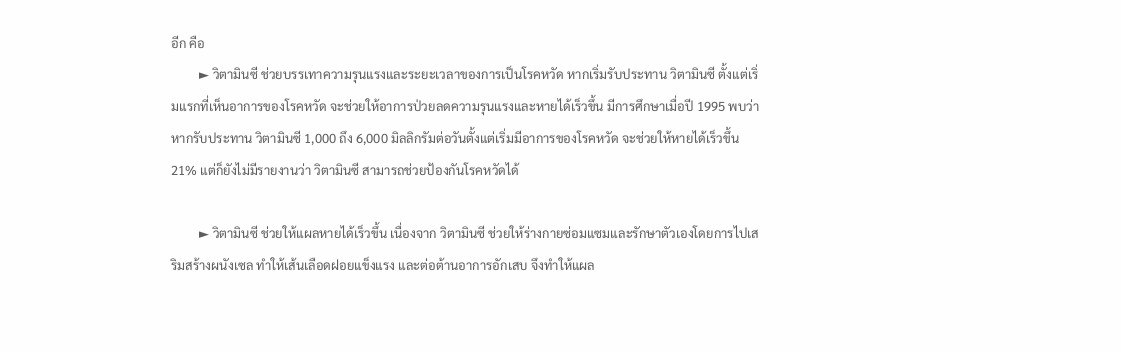อีก คือ
         ► วิตามินซี ช่วยบรรเทาความรุนแรงและระยะเวลาของการเป็นโรคหวัด หากเริ่มรับประทาน วิตามินซี ตั้งแต่เริ่มแรกที่เห็นอาการของโรคหวัด จะช่วยให้อาการป่วยลดความรุนแรงและหายได้เร็วขึ้น มีการศึกษาเมื่อปี 1995 พบว่าหากรับประทาน วิตามินซี 1,000 ถึง 6,000 มิลลิกรัมต่อวันตั้งแต่เริ่มมีอาการของโรคหวัด จะช่วยให้หายได้เร็วขึ้น 21% แต่ก็ยังไม่มีรายงานว่า วิตามินซี สามารถช่วยป้องกันโรคหวัดได้

         ► วิตามินซี ช่วยให้แผลหายได้เร็วขึ้น เนื่องจาก วิตามินซี ช่วยให้ร่างกายซ่อมแซมและรักษาตัวเองโดยการไปเสริมสร้างผนังเซล ทำให้เส้นเลือดฝอยแข็งแรง และต่อต้านอาการอักเสบ จึงทำให้แผล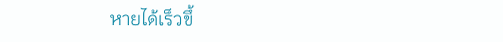หายได้เร็วขึ้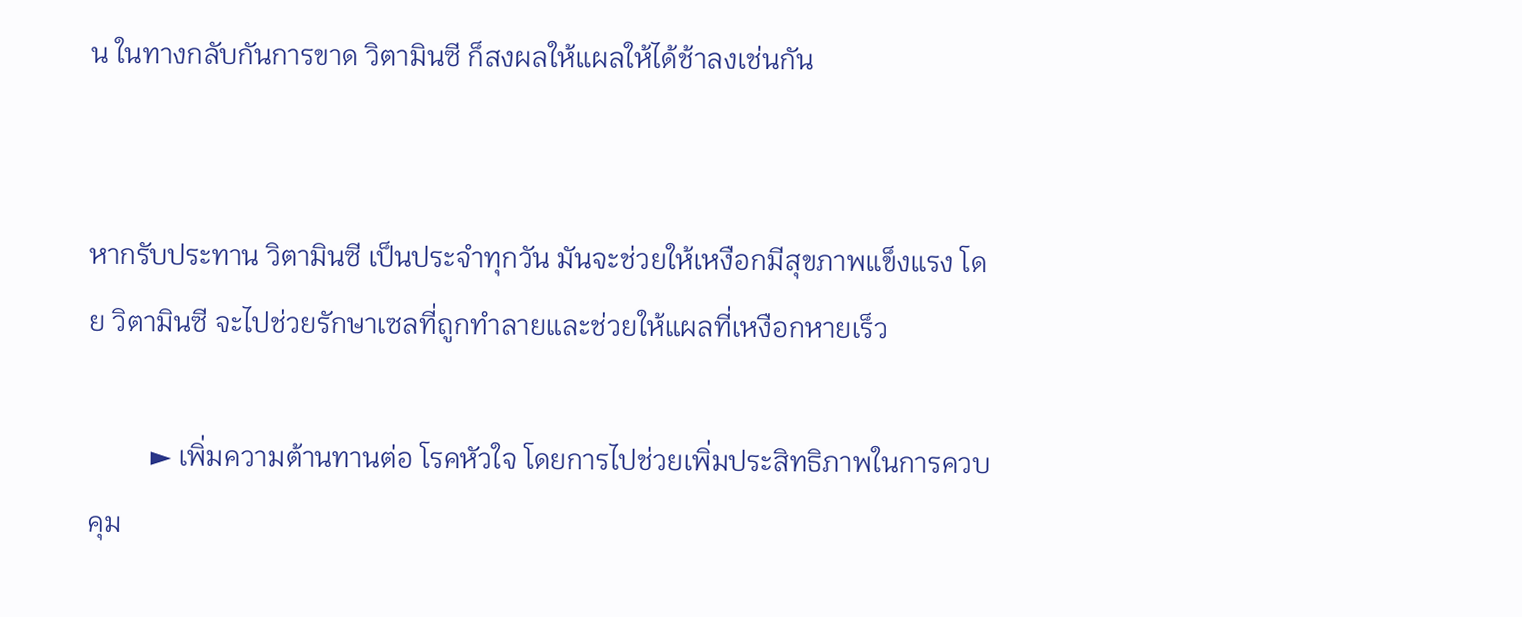น ในทางกลับกันการขาด วิตามินซี ก็สงผลให้แผลให้ได้ช้าลงเช่นกัน


หากรับประทาน วิตามินซี เป็นประจำทุกวัน มันจะช่วยให้เหงือกมีสุขภาพแข็งแรง โดย วิตามินซี จะไปช่วยรักษาเซลที่ถูกทำลายและช่วยให้แผลที่เหงือกหายเร็ว

         ► เพิ่มความต้านทานต่อ โรคหัวใจ โดยการไปช่วยเพิ่มประสิทธิภาพในการควบคุม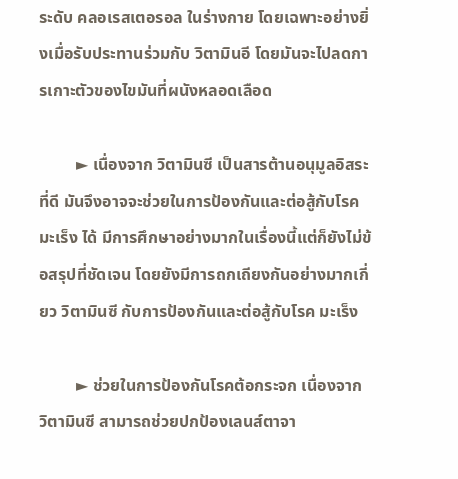ระดับ คลอเรสเตอรอล ในร่างกาย โดยเฉพาะอย่างยิ่งเมื่อรับประทานร่วมกับ วิตามินอี โดยมันจะไปลดการเกาะตัวของไขมันที่ผนังหลอดเลือด

         ► เนื่องจาก วิตามินซี เป็นสารต้านอนุมูลอิสระที่ดี มันจึงอาจจะช่วยในการป้องกันและต่อสู้กับโรค มะเร็ง ได้ มีการศึกษาอย่างมากในเรื่องนี้แต่ก็ยังไม่ข้อสรุปที่ชัดเจน โดยยังมีการถกเถียงกันอย่างมากเกี่ยว วิตามินซี กับการป้องกันและต่อสู้กับโรค มะเร็ง

         ► ช่วยในการป้องกันโรคต้อกระจก เนื่องจาก วิตามินซี สามารถช่วยปกป้องเลนส์ตาจา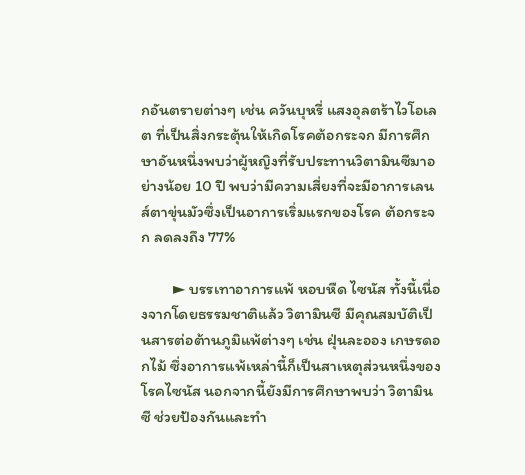กอันตรายต่างๆ เช่น ควันบุหรี่ แสงอุลตร้าไวโอเลต ที่เป็นสิ่งกระตุ้นให้เกิดโรคต้อกระจก มีการศึกษาอันหนึ่งพบว่าผู้หญิงที่รับประทานวิตามินซีมาอย่างน้อย 10 ปี พบว่ามีความเสี่ยงที่จะมีอาการเลนส์ตาขุ่นมัวซึ่งเป็นอาการเริ่มแรกของโรค ต้อกระจก ลดลงถึง 77%

         ► บรรเทาอาการแพ้ หอบหืด ไซนัส ทั้งนี้เนื่องจากโดยธรรมชาติแล้ว วิตามินซี มีคุณสมบัติเป็นสารต่อต้านภูมิแพ้ต่างๆ เช่น ฝุ่นละออง เกษรดอกไม้ ซึ่งอาการแพ้เหล่านี้ก็เป็นสาเหตุส่วนหนึ่งของโรคไซนัส นอกจากนี้ยังมีการศึกษาพบว่า วิตามินซี ช่วยป้องกันและทำ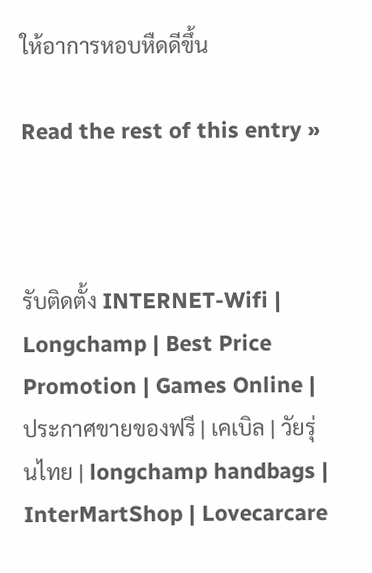ให้อาการหอบหืดดีขึ้น

Read the rest of this entry »



รับติดตั้ง INTERNET-Wifi | Longchamp | Best Price Promotion | Games Online | ประกาศขายของฟรี | เคเบิล | วัยรุ่นไทย | longchamp handbags | InterMartShop | Lovecarcare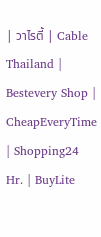| วาไรตี้ | Cable Thailand | Bestevery Shop | CheapEveryTime | Shopping24 Hr. | BuyLite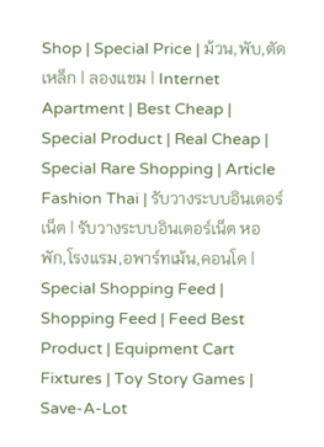Shop | Special Price | ม้วน,พับ,ตัด เหล็ก | ลองแชม | Internet Apartment | Best Cheap | Special Product | Real Cheap | Special Rare Shopping | Article Fashion Thai | รับวางระบบอินเตอร์เน็ต | รับวางระบบอินเตอร์เน็ต หอพัก,โรงแรม,อพาร์ทเม้น,คอนโด | Special Shopping Feed | Shopping Feed | Feed Best Product | Equipment Cart Fixtures | Toy Story Games | Save-A-Lot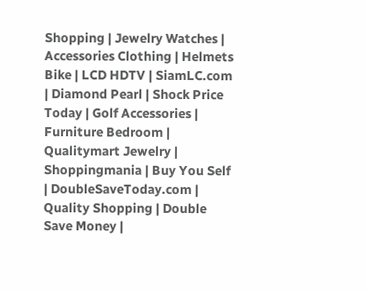Shopping | Jewelry Watches | Accessories Clothing | Helmets Bike | LCD HDTV | SiamLC.com | Diamond Pearl | Shock Price Today | Golf Accessories | Furniture Bedroom | Qualitymart Jewelry | Shoppingmania | Buy You Self | DoubleSaveToday.com | Quality Shopping | Double Save Money |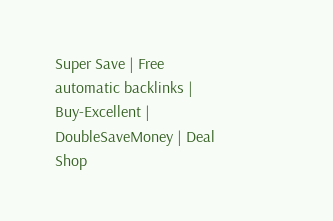Super Save | Free automatic backlinks | Buy-Excellent | DoubleSaveMoney | Deal Shop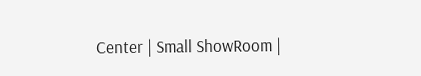Center | Small ShowRoom |